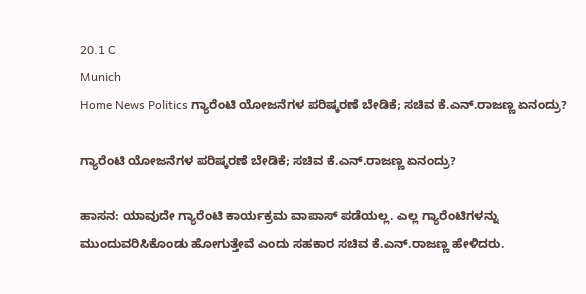20.1 C
Munich
Home News Politics ಗ್ಯಾರೆಂಟಿ ಯೋಜನೆಗಳ ಪರಿಷ್ಕರಣೆ ಬೇಡಿಕೆ; ಸಚಿವ ಕೆ.ಎನ್.ರಾಜಣ್ಣ ಏನಂದ್ರು?

ಗ್ಯಾರೆಂಟಿ ಯೋಜನೆಗಳ ಪರಿಷ್ಕರಣೆ ಬೇಡಿಕೆ; ಸಚಿವ ಕೆ.ಎನ್.ರಾಜಣ್ಣ ಏನಂದ್ರು?

ಹಾಸನ: ಯಾವುದೇ ಗ್ಯಾರೆಂಟಿ‌ ಕಾರ್ಯಕ್ರಮ ವಾಪಾಸ್ ಪಡೆಯಲ್ಲ. ಎಲ್ಲ ಗ್ಯಾರೆಂಟಿಗಳನ್ನು ಮುಂದುವರಿಸಿಕೊಂಡು ಹೋಗುತ್ತೇವೆ ಎಂದು ಸಹಕಾರ ಸಚಿವ ಕೆ.ಎನ್.ರಾಜಣ್ಣ ಹೇಳಿದರು.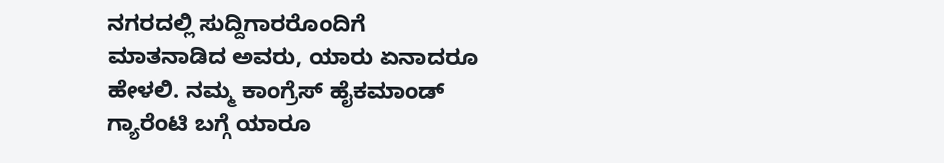ನಗರದಲ್ಲಿ ಸುದ್ದಿಗಾರರೊಂದಿಗೆ ಮಾತನಾಡಿದ ಅವರು, ಯಾರು ಏನಾದರೂ ಹೇಳಲಿ. ನಮ್ಮ ಕಾಂಗ್ರೆಸ್ ಹೈಕಮಾಂಡ್ ಗ್ಯಾರೆಂಟಿ ಬಗ್ಗೆ ಯಾರೂ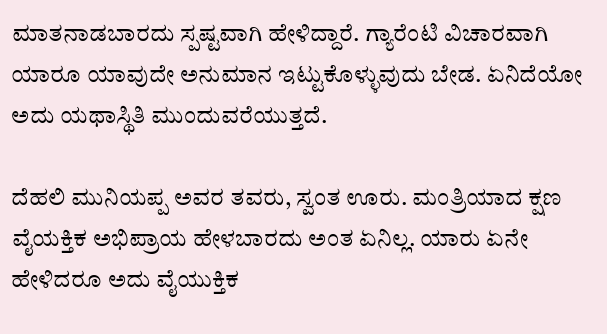ಮಾತನಾಡಬಾರದು ಸ್ಪಷ್ಟವಾಗಿ ಹೇಳಿದ್ದಾರೆ. ಗ್ಯಾರೆಂಟಿ ವಿಚಾರವಾಗಿ ಯಾರೂ ಯಾವುದೇ ಅನುಮಾನ ಇಟ್ಟುಕೊಳ್ಳುವುದು ಬೇಡ. ಏನಿದೆಯೋ ಅದು ಯಥಾಸ್ಥಿತಿ ಮುಂದುವರೆಯುತ್ತದೆ.

ದೆಹಲಿ ಮುನಿಯಪ್ಪ ಅವರ ತವರು, ಸ್ವಂತ ಊರು. ಮಂತ್ರಿಯಾದ ಕ್ಷಣ ವೈಯಕ್ತಿಕ ಅಭಿಪ್ರಾಯ ಹೇಳಬಾರದು ಅಂತ ಏನಿಲ್ಲ. ಯಾರು ಏನೇ ಹೇಳಿದರೂ ಅದು ವೈಯುಕ್ತಿಕ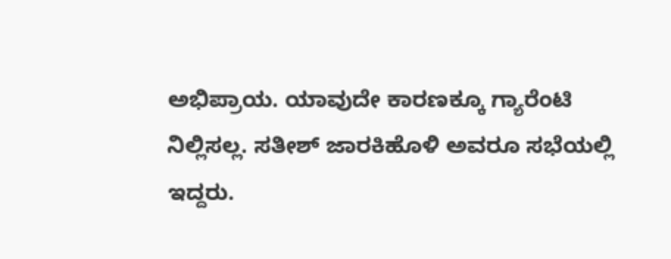ಅಭಿಪ್ರಾಯ. ಯಾವುದೇ ಕಾರಣಕ್ಕೂ ಗ್ಯಾರೆಂಟಿ ನಿಲ್ಲಿಸಲ್ಲ. ಸತೀಶ್ ಜಾರಕಿಹೊಳಿ ಅವರೂ ಸಭೆಯಲ್ಲಿ ಇದ್ದರು.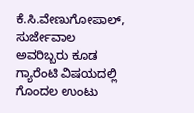ಕೆ.ಸಿ.ವೇಣುಗೋಪಾಲ್, ಸುರ್ಜೇವಾಲ ಅವರಿಬ್ಬರು ಕೂಡ ಗ್ಯಾರೆಂಟಿ ವಿಷಯದಲ್ಲಿ ಗೊಂದಲ ಉಂಟು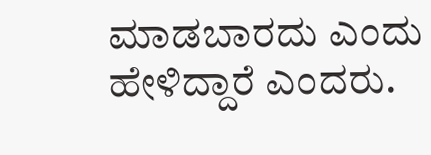ಮಾಡಬಾರದು ಎಂದು ಹೇಳಿದ್ದಾರೆ ಎಂದರು.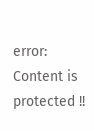error: Content is protected !!